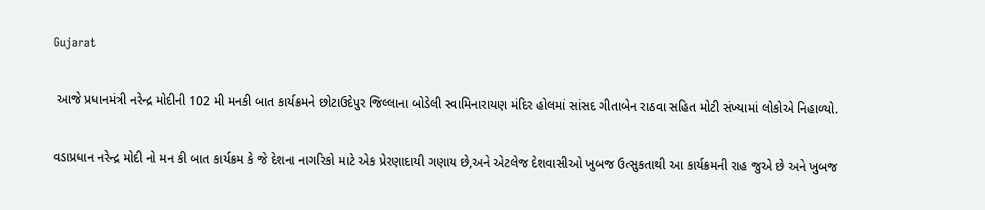Gujarat

 આજે પ્રધાનમંત્રી નરેન્દ્ર મોદીની 102 મી મનકી બાત કાર્યક્રમને છોટાઉદેપુર જિલ્લાના બોડેલી સ્વામિનારાયણ મંદિર હોલમાં સાંસદ ગીતાબેન રાઠવા સહિત મોટી સંખ્યામાં લોકોએ નિહાળ્યો.

વડાપ્રધાન નરેન્દ્ર મોદી નો મન કી બાત કાર્યક્રમ કે જે દેશના નાગરિકો માટે એક પ્રેરણાદાયી ગણાય છે,અને એટલેજ દેશવાસીઓ ખુબજ ઉત્સુકતાથી આ કાર્યક્રમની રાહ જુએ છે અને ખુબજ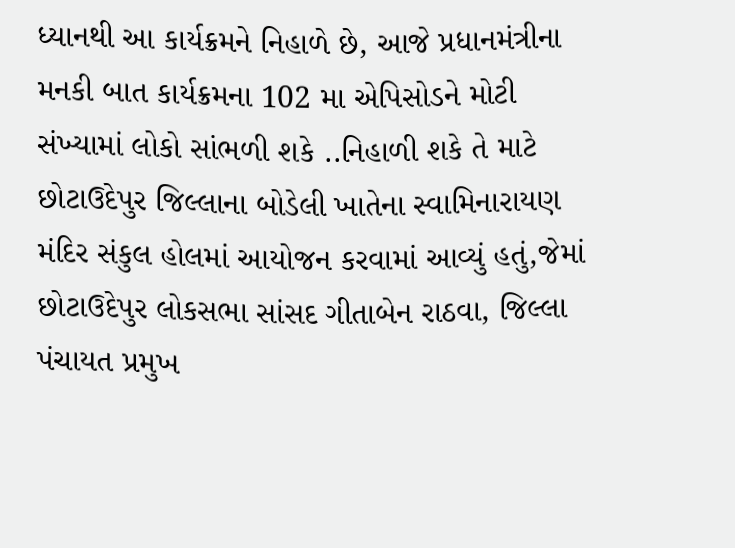ધ્યાનથી આ કાર્યક્રમને નિહાળે છે, આજે પ્રધાનમંત્રીના મનકી બાત કાર્યક્રમના 102 મા એપિસોડને મોટી સંખ્યામાં લોકો સાંભળી શકે ..નિહાળી શકે તે માટે છોટાઉદેપુર જિલ્લાના બોડેલી ખાતેના સ્વામિનારાયણ મંદિર સંકુલ હોલમાં આયોજન કરવામાં આવ્યું હતું,જેમાં છોટાઉદેપુર લોકસભા સાંસદ ગીતાબેન રાઠવા, જિલ્લા પંચાયત પ્રમુખ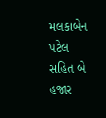મલકાબેન પટેલ સહિત બે હજાર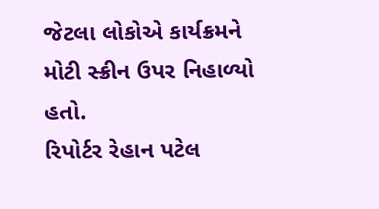જેટલા લોકોએ કાર્યક્રમને મોટી સ્ક્રીન ઉપર નિહાળ્યો હતો.
રિપોર્ટર રેહાન પટેલ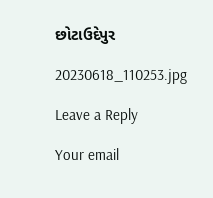છોટાઉદેપુર

20230618_110253.jpg

Leave a Reply

Your email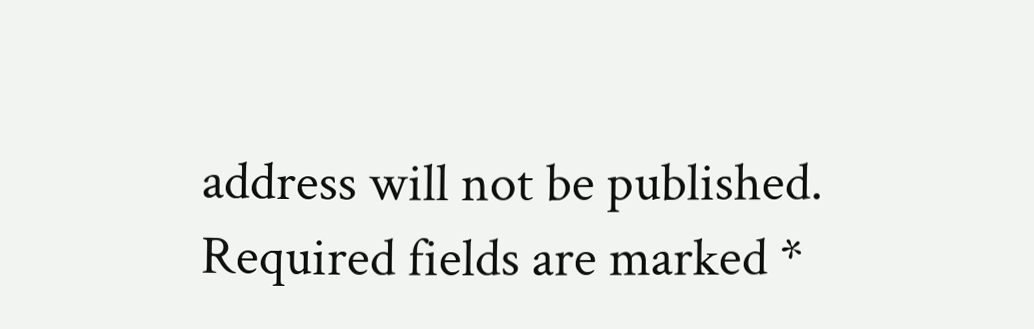address will not be published. Required fields are marked *